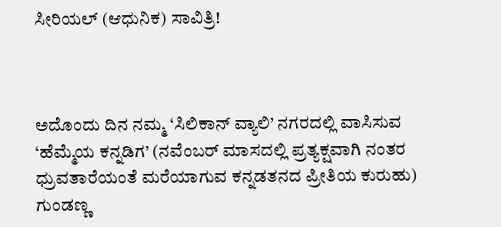ಸೀರಿಯಲ್ (ಆಧುನಿಕ) ಸಾವಿತ್ರಿ!



ಅದೊಂದು ದಿನ ನಮ್ಮ ‘ಸಿಲಿಕಾನ್ ವ್ಯಾಲಿ’ ನಗರದಲ್ಲಿ ವಾಸಿಸುವ ‘ಹೆಮ್ಮೆಯ ಕನ್ನಡಿಗ’ (ನವೆಂಬರ್ ಮಾಸದಲ್ಲಿ ಪ್ರತ್ಯಕ್ಷವಾಗಿ ನಂತರ ಧ್ರುವತಾರೆಯಂತೆ ಮರೆಯಾಗುವ ಕನ್ನಡತನದ ಪ್ರೀತಿಯ ಕುರುಹು) ಗುಂಡಣ್ಣ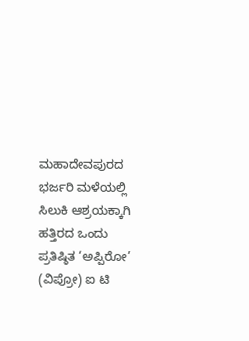ಮಹಾದೇವಪುರದ ಭರ್ಜರಿ ಮಳೆಯಲ್ಲಿ ಸಿಲುಕಿ ಆಶ್ರಯಕ್ಕಾಗಿ ಹತ್ತಿರದ ಒಂದು ಪ್ರತಿಷ್ಠಿತ ‘ಅಪ್ಪಿರೋ’ (ವಿಪ್ರೋ) ಐ ಟಿ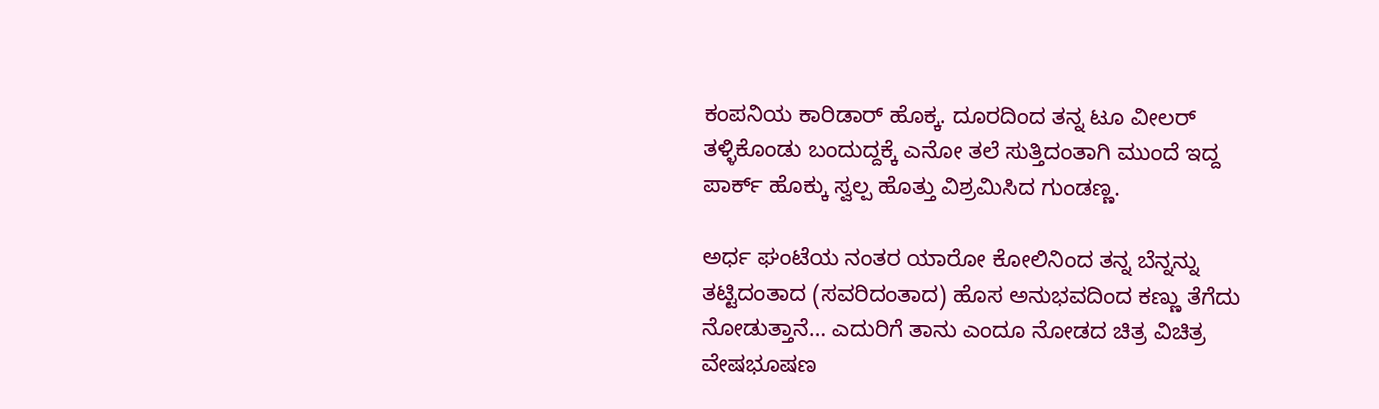ಕಂಪನಿಯ ಕಾರಿಡಾರ್ ಹೊಕ್ಕ. ದೂರದಿಂದ ತನ್ನ ಟೂ ವೀಲರ್ ತಳ್ಳಿಕೊಂಡು ಬಂದುದ್ದಕ್ಕೆ ಎನೋ ತಲೆ ಸುತ್ತಿದಂತಾಗಿ ಮುಂದೆ ಇದ್ದ ಪಾರ್ಕ್ ಹೊಕ್ಕು ಸ್ವಲ್ಪ ಹೊತ್ತು ವಿಶ್ರಮಿಸಿದ ಗುಂಡಣ್ಣ.

ಅರ್ಧ ಘಂಟೆಯ ನಂತರ ಯಾರೋ ಕೋಲಿನಿಂದ ತನ್ನ ಬೆನ್ನನ್ನು ತಟ್ಟಿದಂತಾದ (ಸವರಿದಂತಾದ) ಹೊಸ ಅನುಭವದಿಂದ ಕಣ್ಣು ತೆಗೆದು ನೋಡುತ್ತಾನೆ… ಎದುರಿಗೆ ತಾನು ಎಂದೂ ನೋಡದ ಚಿತ್ರ ವಿಚಿತ್ರ ವೇಷಭೂಷಣ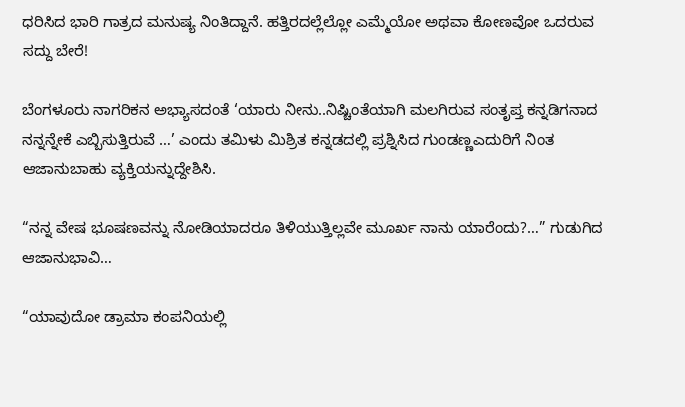ಧರಿಸಿದ ಭಾರಿ ಗಾತ್ರದ ಮನುಷ್ಯ ನಿಂತಿದ್ದಾನೆ. ಹತ್ತಿರದಲ್ಲೆಲ್ಲೋ ಎಮ್ಮೆಯೋ ಅಥವಾ ಕೋಣವೋ ಒದರುವ ಸದ್ದು ಬೇರೆ!

ಬೆಂಗಳೂರು ನಾಗರಿಕನ ಅಭ್ಯಾಸದಂತೆ ‘ಯಾರು ನೀನು..ನಿಷ್ಚಿಂತೆಯಾಗಿ ಮಲಗಿರುವ ಸಂತೃಪ್ತ ಕನ್ನಡಿಗನಾದ ನನ್ನನ್ನೇಕೆ ಎಬ್ಬಿಸುತ್ತಿರುವೆ …’ ಎಂದು ತಮಿಳು ಮಿಶ್ರಿತ ಕನ್ನಡದಲ್ಲಿ ಪ್ರಶ್ನಿಸಿದ ಗುಂಡಣ್ಣಎದುರಿಗೆ ನಿಂತ ಆಜಾನುಬಾಹು ವ್ಯಕ್ತಿಯನ್ನುದ್ದೇಶಿಸಿ.

“ನನ್ನ ವೇಷ ಭೂಷಣವನ್ನು ನೋಡಿಯಾದರೂ ತಿಳಿಯುತ್ತಿಲ್ಲವೇ ಮೂರ್ಖ ನಾನು ಯಾರೆಂದು?…” ಗುಡುಗಿದ ಆಜಾನುಭಾವಿ…

“ಯಾವುದೋ ಡ್ರಾಮಾ ಕಂಪನಿಯಲ್ಲಿ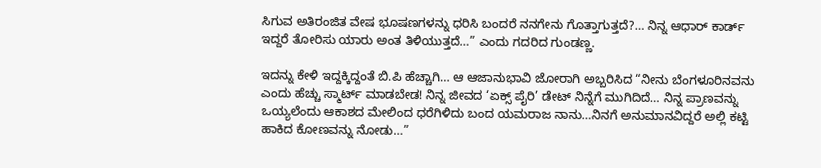ಸಿಗುವ ಅತಿರಂಜಿತ ವೇಷ ಭೂಷಣಗಳನ್ನು ಧರಿಸಿ ಬಂದರೆ ನನಗೇನು ಗೊತ್ತಾಗುತ್ತದೆ?… ನಿನ್ನ ಆಧಾರ್ ಕಾರ್ಡ್ ಇದ್ದರೆ ತೋರಿಸು ಯಾರು ಅಂತ ತಿಳಿಯುತ್ತದೆ…” ಎಂದು ಗದರಿದ ಗುಂಡಣ್ಣ.

ಇದನ್ನು ಕೇಳಿ ಇದ್ದಕ್ಕಿದ್ದಂತೆ ಬಿ.ಪಿ ಹೆಚ್ಚಾಗಿ… ಆ ಆಜಾನುಭಾವಿ ಜೋರಾಗಿ ಅಬ್ಬರಿಸಿದ “ನೀನು ಬೆಂಗಳೂರಿನವನು ಎಂದು ಹೆಚ್ಚು ಸ್ಮಾರ್ಟ್ ಮಾಡಬೇಡ! ನಿನ್ನ ಜೀವದ ‘ಏಕ್ಸ್ ಪೈರಿ’ ಡೇಟ್ ನಿನ್ನೆಗೆ ಮುಗಿದಿದೆ… ನಿನ್ನ ಪ್ರಾಣವನ್ನು ಒಯ್ಯಲೆಂದು ಆಕಾಶದ ಮೇಲಿಂದ ಧರೆಗಿಳಿದು ಬಂದ ಯಮರಾಜ ನಾನು…ನಿನಗೆ ಅನುಮಾನವಿದ್ದರೆ ಅಲ್ಲಿ ಕಟ್ಟಿ ಹಾಕಿದ ಕೋಣವನ್ನು ನೋಡು…”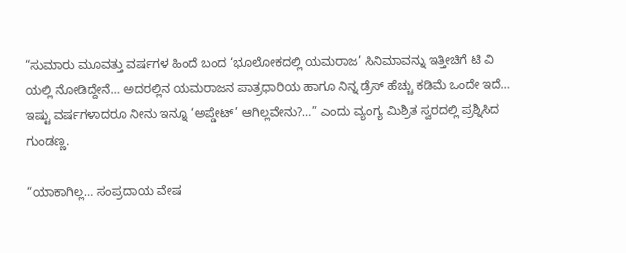“ಸುಮಾರು ಮೂವತ್ತು ವರ್ಷಗಳ ಹಿಂದೆ ಬಂದ ‘ಭೂಲೋಕದಲ್ಲಿ ಯಮರಾಜ’ ಸಿನಿಮಾವನ್ನು ಇತ್ತೀಚಿಗೆ ಟಿ ವಿ ಯಲ್ಲಿ ನೋಡಿದ್ದೇನೆ… ಅದರಲ್ಲಿನ ಯಮರಾಜನ ಪಾತ್ರಧಾರಿಯ ಹಾಗೂ ನಿನ್ನ ಡ್ರೆಸ್ ಹೆಚ್ಚು ಕಡಿಮೆ ಒಂದೇ ಇದೆ… ಇಷ್ಟು ವರ್ಷಗಳಾದರೂ ನೀನು ಇನ್ನೂ ‘ಅಪ್ಡೇಟ್’ ಆಗಿಲ್ಲವೇನು?…” ಎಂದು ವ್ಯಂಗ್ಯ ಮಿಶ್ರಿತ ಸ್ವರದಲ್ಲಿ ಪ್ರಶ್ನಿಸಿದ ಗುಂಡಣ್ಣ.

“ಯಾಕಾಗಿಲ್ಲ… ಸಂಪ್ರದಾಯ ವೇಷ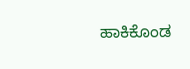ಹಾಕಿಕೊಂಡ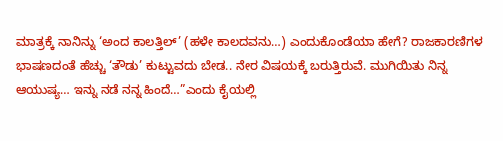ಮಾತ್ರಕ್ಕೆ ನಾನಿನ್ನು ‘ಅಂದ ಕಾಲತ್ತಿಲ್’ (ಹಳೇ ಕಾಲದವನು…) ಎಂದುಕೊಂಡೆಯಾ ಹೇಗೆ? ರಾಜಕಾರಣಿಗಳ ಭಾಷಣದಂತೆ ಹೆಚ್ಚು ‘ತೌಡು’ ಕುಟ್ಟುವದು ಬೇಡ.. ನೇರ ವಿಷಯಕ್ಕೆ ಬರುತ್ತಿರುವೆ. ಮುಗಿಯಿತು ನಿನ್ನ ಆಯುಷ್ಯ… ಇನ್ನು ನಡೆ ನನ್ನ ಹಿಂದೆ…”ಎಂದು ಕೈಯಲ್ಲಿ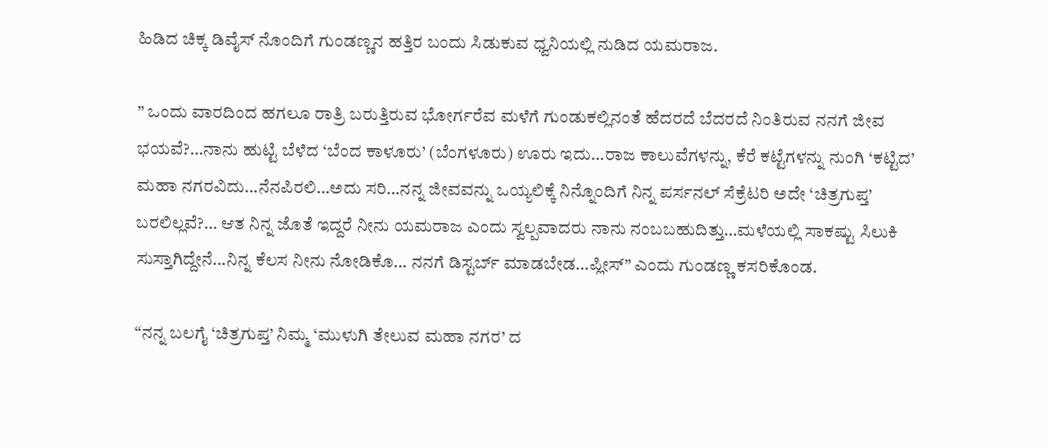ಹಿಡಿದ ಚಿಕ್ಕ ಡಿವೈಸ್ ನೊಂದಿಗೆ ಗುಂಡಣ್ಣನ ಹತ್ತಿರ ಬಂದು ಸಿಡುಕುವ ಧ್ವನಿಯಲ್ಲಿ ನುಡಿದ ಯಮರಾಜ.

” ಒಂದು ವಾರದಿಂದ ಹಗಲೂ ರಾತ್ರಿ ಬರುತ್ತಿರುವ ಭೋರ್ಗರೆವ ಮಳೆಗೆ ಗುಂಡುಕಲ್ಲಿನಂತೆ ಹೆದರದೆ ಬೆದರದೆ ನಿಂತಿರುವ ನನಗೆ ಜೀವ ಭಯವೆ?…ನಾನು ಹುಟ್ಟಿ ಬೆಳೆದ ‘ಬೆಂದ ಕಾಳೂರು’ (ಬೆಂಗಳೂರು) ಊರು ಇದು…ರಾಜ ಕಾಲುವೆಗಳನ್ನು, ಕೆರೆ ಕಟ್ಟೆಗಳನ್ನು ನುಂಗಿ ‘ಕಟ್ಟಿದ’ ಮಹಾ ನಗರವಿದು…ನೆನಪಿರಲಿ…ಅದು ಸರಿ…ನನ್ನ ಜೀವವನ್ನು ಒಯ್ಯಲಿಕ್ಕೆ ನಿನ್ನೊಂದಿಗೆ ನಿನ್ನ ಪರ್ಸನಲ್ ಸೆಕ್ರೆಟರಿ ಅದೇ ‘ಚಿತ್ರಗುಪ್ತ’ ಬರಲಿಲ್ಲವೆ?… ಆತ ನಿನ್ನ ಜೊತೆ ಇದ್ದರೆ ನೀನು ಯಮರಾಜ ಎಂದು ಸ್ವಲ್ಪವಾದರು ನಾನು ನಂಬಬಹುದಿತ್ತು…ಮಳೆಯಲ್ಲಿ ಸಾಕಷ್ಟು ಸಿಲುಕಿ ಸುಸ್ತಾಗಿದ್ದೇನೆ…ನಿನ್ನ ಕೆಲಸ ನೀನು ನೋಡಿಕೊ… ನನಗೆ ಡಿಸ್ಟರ್ಬ್ ಮಾಡಬೇಡ…ಪ್ಲೀಸ್” ಎಂದು ಗುಂಡಣ್ಣ ಕಸರಿಕೊಂಡ.

“ನನ್ನ ಬಲಗೈ ‘ಚಿತ್ರಗುಪ್ತ’ ನಿಮ್ಮ ‘ಮುಳುಗಿ ತೇಲುವ ಮಹಾ ನಗರ’ ದ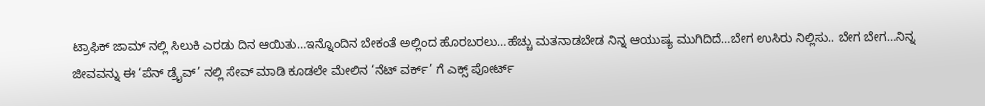ಟ್ರಾಫಿಕ್ ಜಾಮ್ ನಲ್ಲಿ ಸಿಲುಕಿ ಎರಡು ದಿನ ಆಯಿತು…ಇನ್ನೊಂದಿನ ಬೇಕಂತೆ ಅಲ್ಲಿಂದ ಹೊರಬರಲು…ಹೆಚ್ಚು ಮತನಾಡಬೇಡ ನಿನ್ನ ಆಯುಷ್ಯ ಮುಗಿದಿದೆ…ಬೇಗ ಉಸಿರು ನಿಲ್ಲಿಸು.. ಬೇಗ ಬೇಗ…ನಿನ್ನ ಜೀವವನ್ನು ಈ ‘ಪೆನ್ ಡ್ರೈವ್’ ನಲ್ಲಿ ಸೇವ್ ಮಾಡಿ ಕೂಡಲೇ ಮೇಲಿನ ‘ನೆಟ್ ವರ್ಕ್’ ಗೆ ಎಕ್ಸ್ ಪೋರ್ಟ್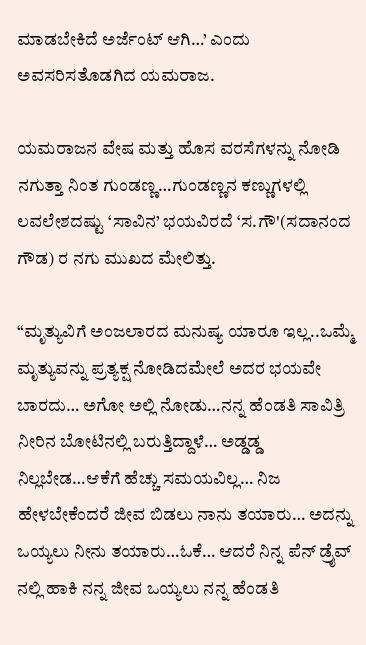ಮಾಡಬೇಕಿದೆ ಅರ್ಜೆಂಟ್ ಆಗಿ…’ ಎಂದು ಅವಸರಿಸತೊಡಗಿದ ಯಮರಾಜ.

ಯಮರಾಜನ ವೇಷ ಮತ್ತು ಹೊಸ ವರಸೆಗಳನ್ನು ನೋಡಿ ನಗುತ್ತಾ ನಿಂತ ಗುಂಡಣ್ಣ…ಗುಂಡಣ್ಣನ ಕಣ್ಣುಗಳಲ್ಲಿ ಲವಲೇಶದಷ್ಟು ‘ಸಾವಿನ’ ಭಯವಿರದೆ ‘ಸ.ಗೌ'(ಸದಾನಂದ ಗೌಡ) ರ ನಗು ಮುಖದ ಮೇಲಿತ್ತು.

“ಮೃತ್ಯುವಿಗೆ ಅಂಜಲಾರದ ಮನುಷ್ಯ ಯಾರೂ ಇಲ್ಲ..ಒಮ್ಮೆ ಮೃತ್ಯುವನ್ನು ಪ್ರತ್ಯಕ್ಷ ನೋಡಿದಮೇಲೆ ಅದರ ಭಯವೇ ಬಾರದು… ಅಗೋ ಅಲ್ಲಿ ನೋಡು…ನನ್ನ ಹೆಂಡತಿ ಸಾವಿತ್ರಿ ನೀರಿನ ಬೋಟಿನಲ್ಲಿ ಬರುತ್ತಿದ್ದಾಳೆ… ಅಡ್ಡಡ್ಡ ನಿಲ್ಲಬೇಡ…ಆಕೆಗೆ ಹೆಚ್ಚು ಸಮಯವಿಲ್ಲ… ನಿಜ ಹೇಳಬೇಕೆಂದರೆ ಜೀವ ಬಿಡಲು ನಾನು ತಯಾರು… ಅದನ್ನು ಒಯ್ಯಲು ನೀನು ತಯಾರು…ಓಕೆ… ಆದರೆ ನಿನ್ನ ಪೆನ್ ಡ್ರೈವ್ ನಲ್ಲಿ ಹಾಕಿ ನನ್ನ ಜೀವ ಒಯ್ಯಲು ನನ್ನ ಹೆಂಡತಿ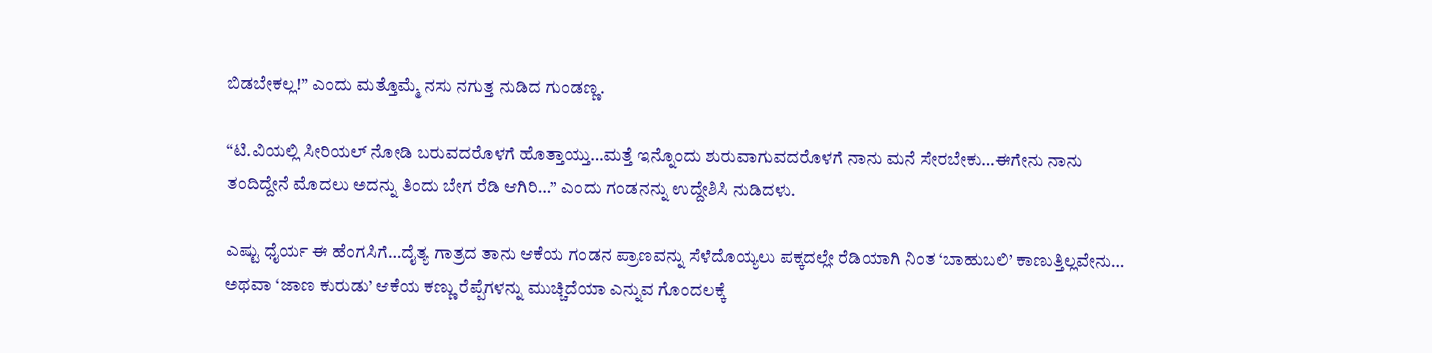ಬಿಡಬೇಕಲ್ಲ!” ಎಂದು ಮತ್ತೊಮ್ಮೆ ನಸು ನಗುತ್ತ ನುಡಿದ ಗುಂಡಣ್ಣ.

“ಟಿ.ವಿಯಲ್ಲಿ ಸೀರಿಯಲ್ ನೋಡಿ ಬರುವದರೊಳಗೆ ಹೊತ್ತಾಯ್ತು…ಮತ್ತೆ ಇನ್ನೊಂದು ಶುರುವಾಗುವದರೊಳಗೆ ನಾನು ಮನೆ ಸೇರಬೇಕು…ಈಗೇನು ನಾನು ತಂದಿದ್ದೇನೆ ಮೊದಲು ಅದನ್ನು ತಿಂದು ಬೇಗ ರೆಡಿ ಆಗಿರಿ…” ಎಂದು ಗಂಡನನ್ನು ಉದ್ದೇಶಿಸಿ ನುಡಿದಳು.

ಎಷ್ಟು ಧೈರ್ಯ ಈ ಹೆಂಗಸಿಗೆ…ದೈತ್ಯ ಗಾತ್ರದ ತಾನು ಆಕೆಯ ಗಂಡನ ಪ್ರಾಣವನ್ನು ಸೆಳೆದೊಯ್ಯಲು ಪಕ್ಕದಲ್ಲೇ ರೆಡಿಯಾಗಿ ನಿಂತ ‘ಬಾಹುಬಲಿ’ ಕಾಣುತ್ತಿಲ್ಲವೇನು… ಅಥವಾ ‘ಜಾಣ ಕುರುಡು’ ಆಕೆಯ ಕಣ್ಣು ರೆಪ್ಪೆಗಳನ್ನು ಮುಚ್ಚಿದೆಯಾ ಎನ್ನುವ ಗೊಂದಲಕ್ಕೆ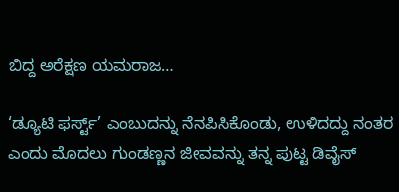ಬಿದ್ದ ಅರೆಕ್ಷಣ ಯಮರಾಜ…

‘ಡ್ಯೂಟಿ ಫರ್ಸ್ಟ್’ ಎಂಬುದನ್ನು ನೆನಪಿಸಿಕೊಂಡು, ಉಳಿದದ್ದು ನಂತರ ಎಂದು ಮೊದಲು ಗುಂಡಣ್ಣನ ಜೀವವನ್ನು ತನ್ನ ಪುಟ್ಟ ಡಿವೈಸ್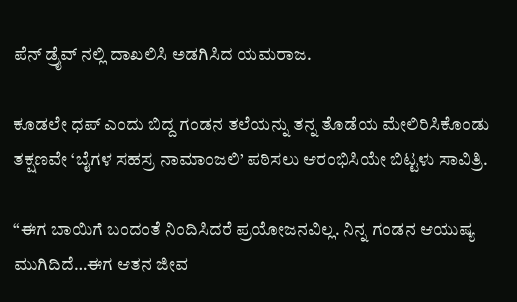ಪೆನ್ ಡ್ರೈವ್ ನಲ್ಲಿ ದಾಖಲಿಸಿ ಅಡಗಿಸಿದ ಯಮರಾಜ.

ಕೂಡಲೇ ಧಪ್ ಎಂದು ಬಿದ್ದ ಗಂಡನ ತಲೆಯನ್ನು ತನ್ನ ತೊಡೆಯ ಮೇಲಿರಿಸಿಕೊಂಡು ತಕ್ಷಣವೇ ‘ಬೈಗಳ ಸಹಸ್ರ ನಾಮಾಂಜಲಿ’ ಪಠಿಸಲು ಆರಂಭಿಸಿಯೇ ಬಿಟ್ಟಳು ಸಾವಿತ್ರಿ.

“ಈಗ ಬಾಯಿಗೆ ಬಂದಂತೆ ನಿಂದಿಸಿದರೆ ಪ್ರಯೋಜನವಿಲ್ಲ. ನಿನ್ನ ಗಂಡನ ಆಯುಷ್ಯ ಮುಗಿದಿದೆ…ಈಗ ಆತನ ಜೀವ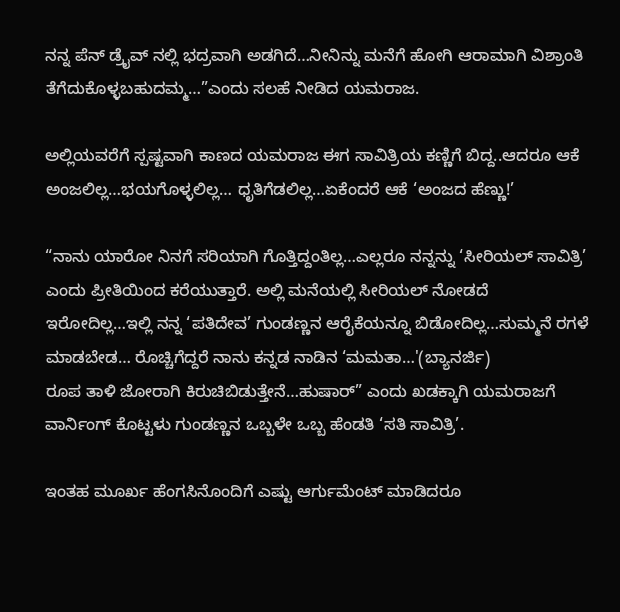ನನ್ನ ಪೆನ್ ಡ್ರೈವ್ ನಲ್ಲಿ ಭದ್ರವಾಗಿ ಅಡಗಿದೆ…ನೀನಿನ್ನು ಮನೆಗೆ ಹೋಗಿ ಆರಾಮಾಗಿ ವಿಶ್ರಾಂತಿ ತೆಗೆದುಕೊಳ್ಳಬಹುದಮ್ಮ…”ಎಂದು ಸಲಹೆ ನೀಡಿದ ಯಮರಾಜ.

ಅಲ್ಲಿಯವರೆಗೆ ಸ್ಪಷ್ಟವಾಗಿ ಕಾಣದ ಯಮರಾಜ ಈಗ ಸಾವಿತ್ರಿಯ ಕಣ್ಣಿಗೆ ಬಿದ್ದ..ಆದರೂ ಆಕೆ ಅಂಜಲಿಲ್ಲ…ಭಯಗೊಳ್ಳಲಿಲ್ಲ… ಧೃತಿಗೆಡಲಿಲ್ಲ…ಏಕೆಂದರೆ ಆಕೆ ‘ಅಂಜದ ಹೆಣ್ಣು!’

“ನಾನು ಯಾರೋ ನಿನಗೆ ಸರಿಯಾಗಿ ಗೊತ್ತಿದ್ದಂತಿಲ್ಲ…ಎಲ್ಲರೂ ನನ್ನನ್ನು ‘ಸೀರಿಯಲ್ ಸಾವಿತ್ರಿ’ ಎಂದು ಪ್ರೀತಿಯಿಂದ ಕರೆಯುತ್ತಾರೆ. ಅಲ್ಲಿ ಮನೆಯಲ್ಲಿ ಸೀರಿಯಲ್ ನೋಡದೆ ಇರೋದಿಲ್ಲ…ಇಲ್ಲಿ ನನ್ನ ‘ಪತಿದೇವ’ ಗುಂಡಣ್ಣನ ಆರೈಕೆಯನ್ನೂ ಬಿಡೋದಿಲ್ಲ…ಸುಮ್ಮನೆ ರಗಳೆ ಮಾಡಬೇಡ… ರೊಚ್ಚಿಗೆದ್ದರೆ ನಾನು ಕನ್ನಡ ನಾಡಿನ ‘ಮಮತಾ…'(ಬ್ಯಾನರ್ಜಿ)
ರೂಪ ತಾಳಿ ಜೋರಾಗಿ ಕಿರುಚಿಬಿಡುತ್ತೇನೆ…ಹುಷಾರ್” ಎಂದು ಖಡಕ್ಕಾಗಿ ಯಮರಾಜಗೆ ವಾರ್ನಿಂಗ್ ಕೊಟ್ಟಳು ಗುಂಡಣ್ಣನ ಒಬ್ಬಳೇ ಒಬ್ಬ ಹೆಂಡತಿ ‘ಸತಿ ಸಾವಿತ್ರಿ’.

ಇಂತಹ ಮೂರ್ಖ ಹೆಂಗಸಿನೊಂದಿಗೆ ಎಷ್ಟು ಆರ್ಗುಮೆಂಟ್ ಮಾಡಿದರೂ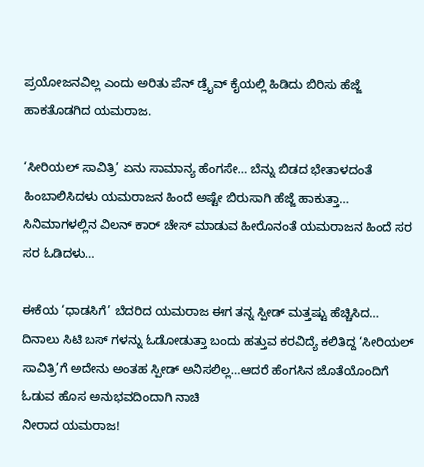ಪ್ರಯೋಜನವಿಲ್ಲ ಎಂದು ಅರಿತು ಪೆನ್ ಡ್ರೈವ್ ಕೈಯಲ್ಲಿ ಹಿಡಿದು ಬಿರಿಸು ಹೆಜ್ಜೆ ಹಾಕತೊಡಗಿದ ಯಮರಾಜ.

‘ಸೀರಿಯಲ್ ಸಾವಿತ್ರಿ’ ಏನು ಸಾಮಾನ್ಯ ಹೆಂಗಸೇ… ಬೆನ್ನು ಬಿಡದ ಭೇತಾಳದಂತೆ ಹಿಂಬಾಲಿಸಿದಳು ಯಮರಾಜನ ಹಿಂದೆ ಅಷ್ಟೇ ಬಿರುಸಾಗಿ ಹೆಜ್ಜೆ ಹಾಕುತ್ತಾ… ಸಿನಿಮಾಗಳಲ್ಲಿನ ವಿಲನ್ ಕಾರ್ ಚೇಸ್ ಮಾಡುವ ಹೀರೊನಂತೆ ಯಮರಾಜನ ಹಿಂದೆ ಸರ ಸರ ಓಡಿದಳು…

ಈಕೆಯ ‘ಧಾಡಸಿಗೆ’ ಬೆದರಿದ ಯಮರಾಜ ಈಗ ತನ್ನ ಸ್ಪೀಡ್ ಮತ್ತಷ್ಟು ಹೆಚ್ಚಿಸಿದ… ದಿನಾಲು ಸಿಟಿ ಬಸ್ ಗಳನ್ನು ಓಡೋಡುತ್ತಾ ಬಂದು ಹತ್ತುವ ಕರವಿದ್ಯೆ ಕಲಿತಿದ್ದ ‘ಸೀರಿಯಲ್ ಸಾವಿತ್ರಿ’ಗೆ ಅದೇನು ಅಂತಹ ಸ್ಪೀಡ್ ಅನಿಸಲಿಲ್ಲ…ಆದರೆ ಹೆಂಗಸಿನ ಜೊತೆಯೊಂದಿಗೆ ಓಡುವ ಹೊಸ ಅನುಭವದಿಂದಾಗಿ ನಾಚಿ
ನೀರಾದ ಯಮರಾಜ!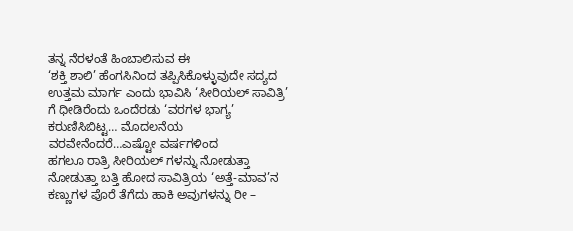ತನ್ನ ನೆರಳಂತೆ ಹಿಂಬಾಲಿಸುವ ಈ
‘ಶಕ್ತಿ ಶಾಲಿ’ ಹೆಂಗಸಿನಿಂದ ತಪ್ಪಿಸಿಕೊಳ್ಳುವುದೇ ಸದ್ಯದ ಉತ್ತಮ ಮಾರ್ಗ ಎಂದು ಭಾವಿಸಿ ‘ಸೀರಿಯಲ್ ಸಾವಿತ್ರಿ’ ಗೆ ಧೀಡಿರೆಂದು ಒಂದೆರಡು ‘ವರಗಳ ಭಾಗ್ಯ’ ಕರುಣಿಸಿಬಿಟ್ಟ… ಮೊದಲನೆಯ ವರವೇನೆಂದರೆ…ಎಷ್ಟೋ ವರ್ಷಗಳಿಂದ
ಹಗಲೂ ರಾತ್ರಿ ಸೀರಿಯಲ್ ಗಳನ್ನು ನೋಡುತ್ತಾ ನೋಡುತ್ತಾ ಬತ್ತಿ ಹೋದ ಸಾವಿತ್ರಿಯ ‘ಅತ್ತೆ-ಮಾವ’ನ ಕಣ್ಣುಗಳ ಪೊರೆ ತೆಗೆದು ಹಾಕಿ ಅವುಗಳನ್ನು ರೀ –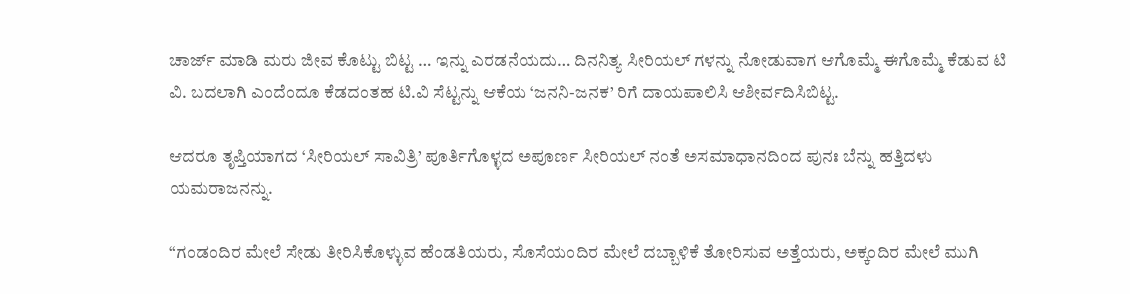ಚಾರ್ಜ್ ಮಾಡಿ ಮರು ಜೀವ ಕೊಟ್ಟು ಬಿಟ್ಟ … ಇನ್ನು ಎರಡನೆಯದು… ದಿನನಿತ್ಯ ಸೀರಿಯಲ್ ಗಳನ್ನು ನೋಡುವಾಗ ಆಗೊಮ್ಮೆ ಈಗೊಮ್ಮೆ ಕೆಡುವ ಟಿ ವಿ. ಬದಲಾಗಿ ಎಂದೆಂದೂ ಕೆಡದಂತಹ ಟಿ.ವಿ ಸೆಟ್ಟನ್ನು ಆಕೆಯ ‘ಜನನಿ-ಜನಕ’ ರಿಗೆ ದಾಯಪಾಲಿಸಿ ಆಶೀರ್ವದಿಸಿಬಿಟ್ಟ.

ಆದರೂ ತೃಪ್ತಿಯಾಗದ ‘ಸೀರಿಯಲ್ ಸಾವಿತ್ರಿ’ ಪೂರ್ತಿಗೊಳ್ಳದ ಅಪೂರ್ಣ ಸೀರಿಯಲ್ ನಂತೆ ಅಸಮಾಧಾನದಿಂದ ಪುನಃ ಬೆನ್ನು ಹತ್ತಿದಳು ಯಮರಾಜನನ್ನು.

“ಗಂಡಂದಿರ ಮೇಲೆ ಸೇಡು ತೀರಿಸಿಕೊಳ್ಳುವ ಹೆಂಡತಿಯರು, ಸೊಸೆಯಂದಿರ ಮೇಲೆ ದಬ್ಬಾಳಿಕೆ ತೋರಿಸುವ ಅತ್ತೆಯರು, ಅಕ್ಕಂದಿರ ಮೇಲೆ ಮುಗಿ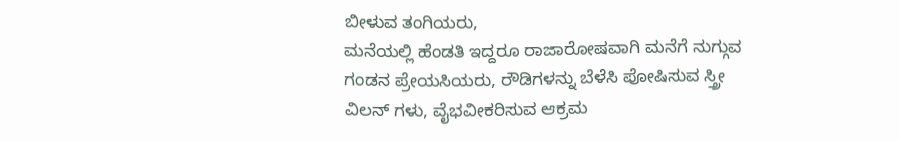ಬೀಳುವ ತಂಗಿಯರು,
ಮನೆಯಲ್ಲಿ ಹೆಂಡತಿ ಇದ್ದರೂ ರಾಜಾರೋಷವಾಗಿ ಮನೆಗೆ ನುಗ್ಗುವ ಗಂಡನ ಪ್ರೇಯಸಿಯರು, ರೌಡಿಗಳನ್ನು ಬೆಳೆಸಿ ಪೋಷಿಸುವ ಸ್ತ್ರೀ ವಿಲನ್ ಗಳು, ವೈಭವೀಕರಿಸುವ ಆಕ್ರಮ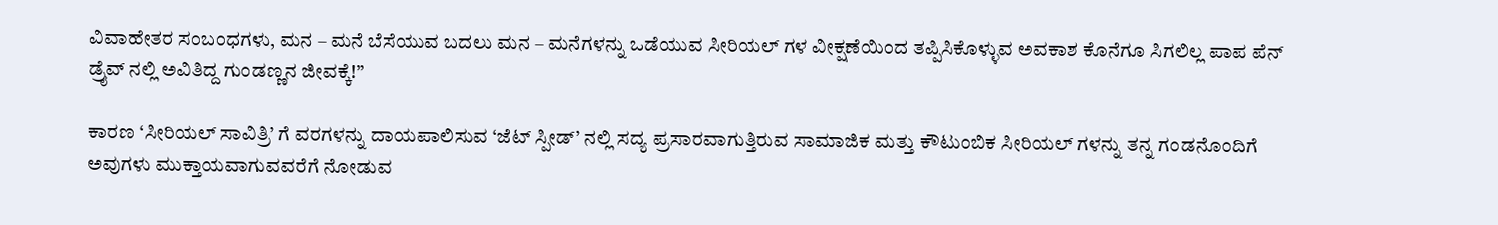ವಿವಾಹೇತರ ಸಂಬಂಧಗಳು, ಮನ – ಮನೆ ಬೆಸೆಯುವ ಬದಲು ಮನ – ಮನೆಗಳನ್ನು ಒಡೆಯುವ ಸೀರಿಯಲ್ ಗಳ ವೀಕ್ಷಣೆಯಿಂದ ತಪ್ಪಿಸಿಕೊಳ್ಳುವ ಅವಕಾಶ ಕೊನೆಗೂ ಸಿಗಲಿಲ್ಲ ಪಾಪ ಪೆನ್ ಡ್ರೈವ್ ನಲ್ಲಿ ಅವಿತಿದ್ದ ಗುಂಡಣ್ಣನ ಜೀವಕ್ಕೆ!”

ಕಾರಣ ‘ಸೀರಿಯಲ್ ಸಾವಿತ್ರಿ’ ಗೆ ವರಗಳನ್ನು ದಾಯಪಾಲಿಸುವ ‘ಜೆಟ್ ಸ್ಪೀಡ್’ ನಲ್ಲಿ ಸದ್ಯ ಪ್ರಸಾರವಾಗುತ್ತಿರುವ ಸಾಮಾಜಿಕ ಮತ್ತು ಕೌಟುಂಬಿಕ ಸೀರಿಯಲ್ ಗಳನ್ನು ತನ್ನ ಗಂಡನೊಂದಿಗೆ ಅವುಗಳು ಮುಕ್ತಾಯವಾಗುವವರೆಗೆ ನೋಡುವ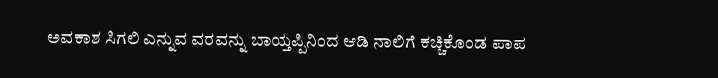ಅವಕಾಶ ಸಿಗಲಿ ಎನ್ನುವ ವರವನ್ನು ಬಾಯ್ತಪ್ಪಿನಿಂದ ಆಡಿ ನಾಲಿಗೆ ಕಚ್ಚಿಕೊಂಡ ಪಾಪ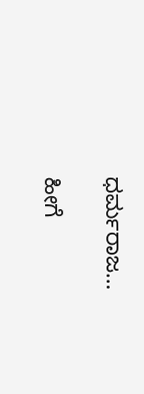ಧರ್ಮರಾಜ…

ಹೀಗೆ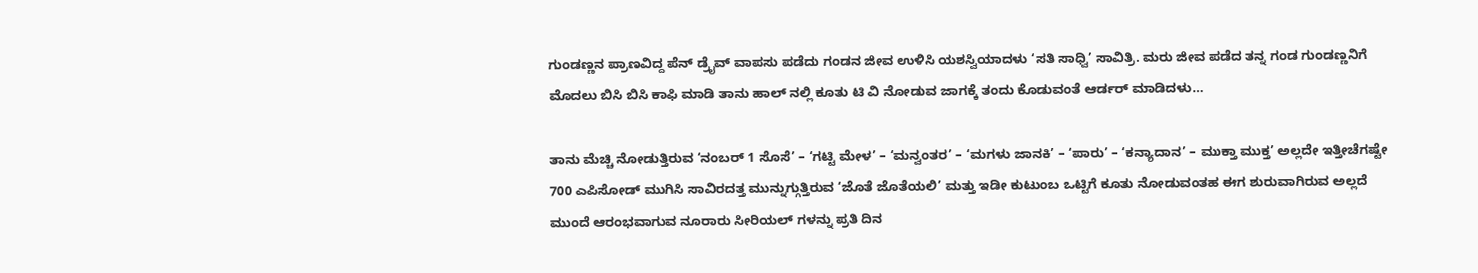ಗುಂಡಣ್ಣನ ಪ್ರಾಣವಿದ್ದ ಪೆನ್ ಡ್ರೈವ್ ವಾಪಸು ಪಡೆದು ಗಂಡನ ಜೀವ ಉಳಿಸಿ ಯಶಸ್ವಿಯಾದಳು ‘ಸತಿ ಸಾಧ್ವಿ’ ಸಾವಿತ್ರಿ. ಮರು ಜೀವ ಪಡೆದ ತನ್ನ ಗಂಡ ಗುಂಡಣ್ಣನಿಗೆ ಮೊದಲು ಬಿಸಿ ಬಿಸಿ ಕಾಫಿ ಮಾಡಿ ತಾನು ಹಾಲ್ ನಲ್ಲಿ ಕೂತು ಟಿ ವಿ ನೋಡುವ ಜಾಗಕ್ಕೆ ತಂದು ಕೊಡುವಂತೆ ಆರ್ಡರ್ ಮಾಡಿದಳು…

ತಾನು ಮೆಚ್ಚಿ ನೋಡುತ್ತಿರುವ ‘ನಂಬರ್ 1 ಸೊಸೆ’ – ‘ಗಟ್ಟಿ ಮೇಳ’ – ‘ಮನ್ವಂತರ’ – ‘ಮಗಳು ಜಾನಕಿ’ – ‘ಪಾರು’ – ‘ಕನ್ಯಾದಾನ’ – ಮುಕ್ತಾ ಮುಕ್ತ’ ಅಲ್ಲದೇ ಇತ್ತೀಚೆಗಷ್ಟೇ 700 ಎಪಿಸೋಡ್ ಮುಗಿಸಿ ಸಾವಿರದತ್ತ ಮುನ್ನುಗ್ಗುತ್ತಿರುವ ‘ಜೊತೆ ಜೊತೆಯಲಿ’ ಮತ್ತು ಇಡೀ ಕುಟುಂಬ ಒಟ್ಟಿಗೆ ಕೂತು ನೋಡುವಂತಹ ಈಗ ಶುರುವಾಗಿರುವ ಅಲ್ಲದೆ ಮುಂದೆ ಆರಂಭವಾಗುವ ನೂರಾರು ಸೀರಿಯಲ್ ಗಳನ್ನು ಪ್ರತಿ ದಿನ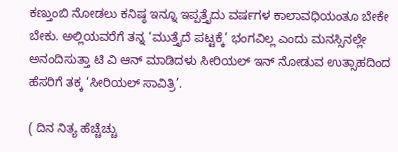ಕಣ್ತುಂಬಿ ನೋಡಲು ಕನಿಷ್ಠ ಇನ್ನೂ ಇಪ್ಪತ್ತೈದು ವರ್ಷಗಳ ಕಾಲಾವಧಿಯಂತೂ ಬೇಕೇ ಬೇಕು. ಅಲ್ಲಿಯವರೆಗೆ ತನ್ನ ‘ಮುತ್ತೈದೆ ಪಟ್ಟಕ್ಕೆ’ ಭಂಗವಿಲ್ಲ ಎಂದು ಮನಸ್ಸಿನಲ್ಲೇ ಅನಂದಿಸುತ್ತಾ ಟಿ ವಿ ಆನ್ ಮಾಡಿದಳು ಸೀರಿಯಲ್ ಇನ್ ನೋಡುವ ಉತ್ಸಾಹದಿಂದ ಹೆಸರಿಗೆ ತಕ್ಕ ‘ಸೀರಿಯಲ್ ಸಾವಿತ್ರಿ’.

( ದಿನ ನಿತ್ಯ ಹೆಚ್ಚೆಚ್ಚು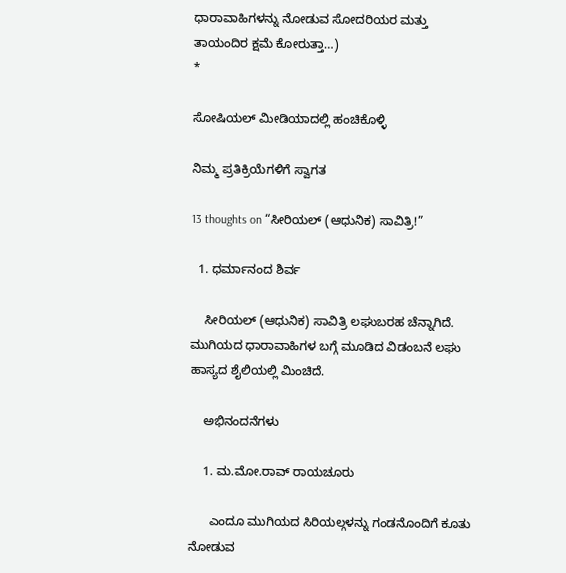ಧಾರಾವಾಹಿಗಳನ್ನು ನೋಡುವ ಸೋದರಿಯರ ಮತ್ತು ತಾಯಂದಿರ ಕ್ಷಮೆ ಕೋರುತ್ತಾ…)
*

ಸೋಷಿಯಲ್‌ ಮೀಡಿಯಾದಲ್ಲಿ ಹಂಚಿಕೊಳ್ಳಿ

ನಿಮ್ಮ ಪ್ರತಿಕ್ರಿಯೆಗಳಿಗೆ ಸ್ವಾಗತ

13 thoughts on “ಸೀರಿಯಲ್ (ಆಧುನಿಕ) ಸಾವಿತ್ರಿ!”

  1. ಧರ್ಮಾನಂದ ಶಿರ್ವ

    ಸೀರಿಯಲ್ (ಆಧುನಿಕ) ಸಾವಿತ್ರಿ ಲಘುಬರಹ ಚೆನ್ನಾಗಿದೆ. ಮುಗಿಯದ ಧಾರಾವಾಹಿಗಳ ಬಗ್ಗೆ ಮೂಡಿದ ವಿಡಂಬನೆ ಲಘು ಹಾಸ್ಯದ ಶೈಲಿಯಲ್ಲಿ ಮಿಂಚಿದೆ.

    ಅಭಿನಂದನೆಗಳು

    1. ಮ.ಮೋ.ರಾವ್ ರಾಯಚೂರು

      ಎಂದೂ ಮುಗಿಯದ ಸಿರಿಯಲ್ಗಳನ್ನು ಗಂಡನೊಂದಿಗೆ ಕೂತು ನೋಡುವ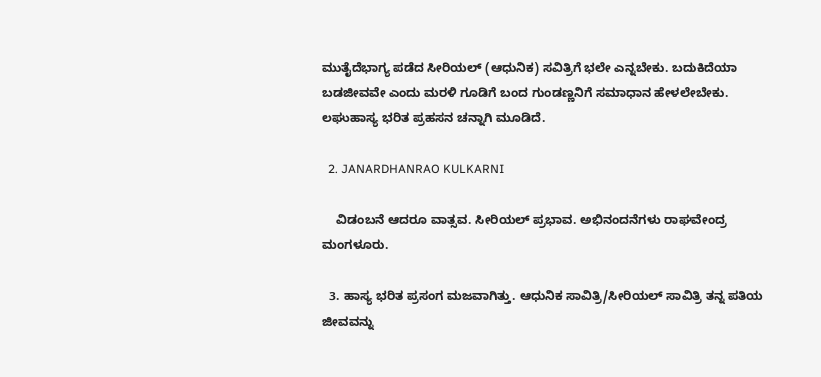ಮುತೈದೆಭಾಗ್ಯ ಪಡೆದ ಸೀರಿಯಲ್ (ಆಧುನಿಕ) ಸವಿತ್ರಿಗೆ ಭಲೇ ಎನ್ನಬೇಕು. ಬದುಕಿದೆಯಾ ಬಡಜೀವವೇ ಎಂದು ಮರಳಿ ಗೂಡಿಗೆ ಬಂದ ಗುಂಡಣ್ಣನಿಗೆ ಸಮಾಧಾನ ಹೇಳಲೇಬೇಕು. ಲಘುಹಾಸ್ಯ ಭರಿತ ಪ್ರಹಸನ ಚನ್ನಾಗಿ ಮೂಡಿದೆ.

  2. JANARDHANRAO KULKARNI

    ವಿಡಂಬನೆ ಆದರೂ ವಾತ್ಸವ. ಸೀರಿಯಲ್ ಪ್ರಭಾವ. ಅಭಿನಂದನೆಗಳು ರಾಘವೇಂದ್ರ ಮಂಗಳೂರು.

  3. ಹಾಸ್ಯ ಭರಿತ ಪ್ರಸಂಗ ಮಜವಾಗಿತ್ತು. ಆಧುನಿಕ ಸಾವಿತ್ರಿ/ಸೀರಿಯಲ್ ಸಾವಿತ್ರಿ ತನ್ನ ಪತಿಯ ಜೀವವನ್ನು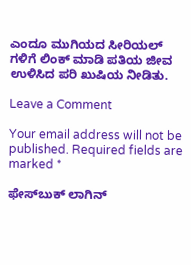ಎಂದೂ ಮುಗಿಯದ ಸೀರಿಯಲ್ ಗಳಿಗೆ ಲಿಂಕ್ ಮಾಡಿ ಪತಿಯ ಜೀವ ಉಳಿಸಿದ ಪರಿ ಖುಷಿಯ ನೀಡಿತು.

Leave a Comment

Your email address will not be published. Required fields are marked *

ಫೇಸ್‌ಬುಕ್‌ ಲಾಗಿನ್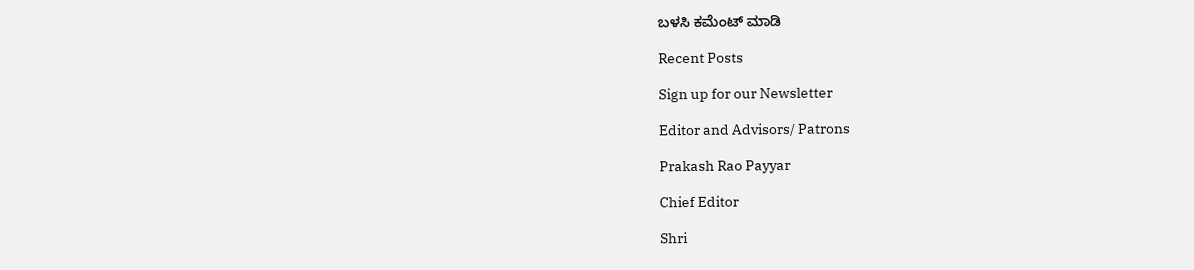ಬಳಸಿ ಕಮೆಂಟ್‌ ಮಾಡಿ

Recent Posts

Sign up for our Newsletter

Editor and Advisors/ Patrons

Prakash Rao Payyar

Chief Editor

Shri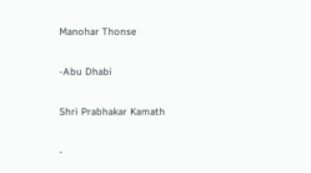Manohar Thonse

-Abu Dhabi

Shri Prabhakar Kamath

-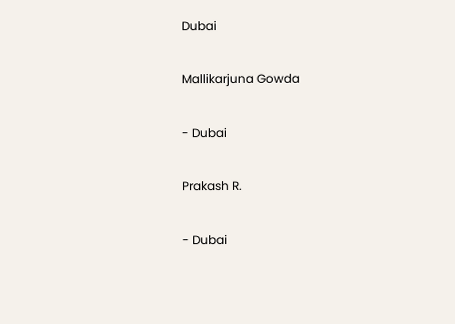Dubai

Mallikarjuna Gowda

- Dubai

Prakash R.

- Dubai